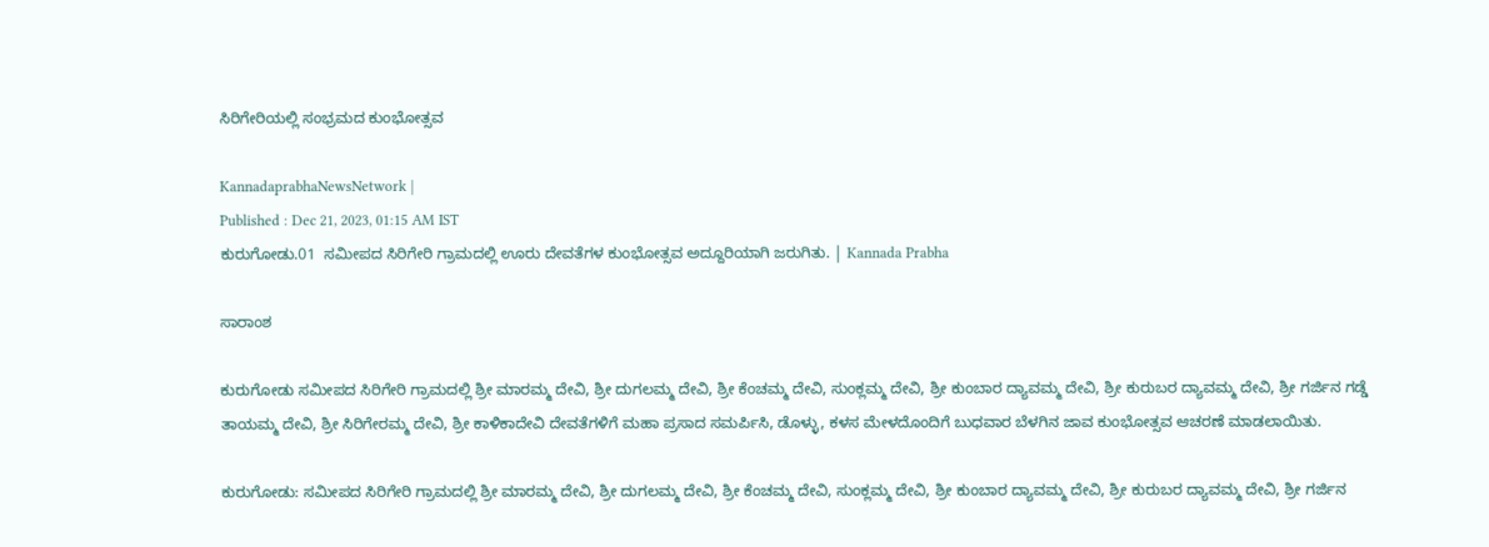ಸಿರಿಗೇರಿಯಲ್ಲಿ ಸಂಭ್ರಮದ ಕುಂಭೋತ್ಸವ

KannadaprabhaNewsNetwork |
Published : Dec 21, 2023, 01:15 AM IST
ಕುರುಗೋಡು.01  ಸಮೀಪದ ಸಿರಿಗೇರಿ ಗ್ರಾಮದಲ್ಲಿ ಊರು ದೇವತೆಗಳ ಕುಂಭೋತ್ಸವ ಅದ್ದೂರಿಯಾಗಿ ಜರುಗಿತು. | Kannada Prabha

ಸಾರಾಂಶ

ಕುರುಗೋಡು ಸಮೀಪದ ಸಿರಿಗೇರಿ ಗ್ರಾಮದಲ್ಲಿ ಶ್ರೀ ಮಾರಮ್ಮ ದೇವಿ, ಶ್ರೀ ದುಗಲಮ್ಮ ದೇವಿ, ಶ್ರೀ ಕೆಂಚಮ್ಮ ದೇವಿ, ಸುಂಕ್ಲಮ್ಮ ದೇವಿ, ಶ್ರೀ ಕುಂಬಾರ ದ್ಯಾವಮ್ಮ ದೇವಿ, ಶ್ರೀ ಕುರುಬರ ದ್ಯಾವಮ್ಮ ದೇವಿ, ಶ್ರೀ ಗರ್ಜಿನ ಗಡ್ಡೆ ತಾಯಮ್ಮ ದೇವಿ, ಶ್ರೀ ಸಿರಿಗೇರಮ್ಮ ದೇವಿ, ಶ್ರೀ ಕಾಳಿಕಾದೇವಿ ದೇವತೆಗಳಿಗೆ ಮಹಾ ಪ್ರಸಾದ ಸಮರ್ಪಿಸಿ, ಡೊಳ್ಳು, ಕಳಸ ಮೇಳದೊಂದಿಗೆ ಬುಧವಾರ ಬೆಳಗಿನ ಜಾವ ಕುಂಭೋತ್ಸವ ಆಚರಣೆ ಮಾಡಲಾಯಿತು.

ಕುರುಗೋಡು: ಸಮೀಪದ ಸಿರಿಗೇರಿ ಗ್ರಾಮದಲ್ಲಿ ಶ್ರೀ ಮಾರಮ್ಮ ದೇವಿ, ಶ್ರೀ ದುಗಲಮ್ಮ ದೇವಿ, ಶ್ರೀ ಕೆಂಚಮ್ಮ ದೇವಿ, ಸುಂಕ್ಲಮ್ಮ ದೇವಿ, ಶ್ರೀ ಕುಂಬಾರ ದ್ಯಾವಮ್ಮ ದೇವಿ, ಶ್ರೀ ಕುರುಬರ ದ್ಯಾವಮ್ಮ ದೇವಿ, ಶ್ರೀ ಗರ್ಜಿನ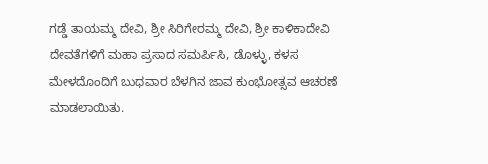ಗಡ್ಡೆ ತಾಯಮ್ಮ ದೇವಿ, ಶ್ರೀ ಸಿರಿಗೇರಮ್ಮ ದೇವಿ, ಶ್ರೀ ಕಾಳಿಕಾದೇವಿ ದೇವತೆಗಳಿಗೆ ಮಹಾ ಪ್ರಸಾದ ಸಮರ್ಪಿಸಿ, ಡೊಳ್ಳು, ಕಳಸ ಮೇಳದೊಂದಿಗೆ ಬುಧವಾರ ಬೆಳಗಿನ ಜಾವ ಕುಂಭೋತ್ಸವ ಆಚರಣೆ ಮಾಡಲಾಯಿತು.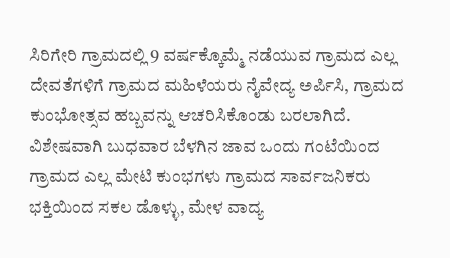ಸಿರಿಗೇರಿ ಗ್ರಾಮದಲ್ಲಿ 9 ವರ್ಷಕ್ಕೊಮ್ಮೆ ನಡೆಯುವ ಗ್ರಾಮದ ಎಲ್ಲ ದೇವತೆಗಳಿಗೆ ಗ್ರಾಮದ ಮಹಿಳೆಯರು ನೈವೇದ್ಯ ಅರ್ಪಿಸಿ, ಗ್ರಾಮದ ಕುಂಭೋತ್ಸವ ಹಬ್ಬವನ್ನು ಆಚರಿಸಿಕೊಂಡು ಬರಲಾಗಿದೆ. ವಿಶೇಷವಾಗಿ ಬುಧವಾರ ಬೆಳಗಿನ ಜಾವ ಒಂದು ಗಂಟೆಯಿಂದ ಗ್ರಾಮದ ಎಲ್ಲ ಮೇಟಿ ಕುಂಭಗಳು ಗ್ರಾಮದ ಸಾರ್ವಜನಿಕರು ಭಕ್ತಿಯಿಂದ ಸಕಲ ಡೊಳ್ಳು, ಮೇಳ ವಾದ್ಯ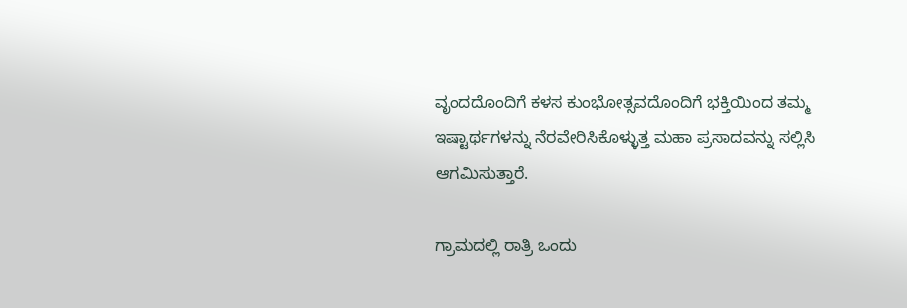ವೃಂದದೊಂದಿಗೆ ಕಳಸ ಕುಂಭೋತ್ಸವದೊಂದಿಗೆ ಭಕ್ತಿಯಿಂದ ತಮ್ಮ ಇಷ್ಟಾರ್ಥಗಳನ್ನು ನೆರವೇರಿಸಿಕೊಳ್ಳುತ್ತ ಮಹಾ ಪ್ರಸಾದವನ್ನು ಸಲ್ಲಿಸಿ ಆಗಮಿಸುತ್ತಾರೆ.

ಗ್ರಾಮದಲ್ಲಿ ರಾತ್ರಿ ಒಂದು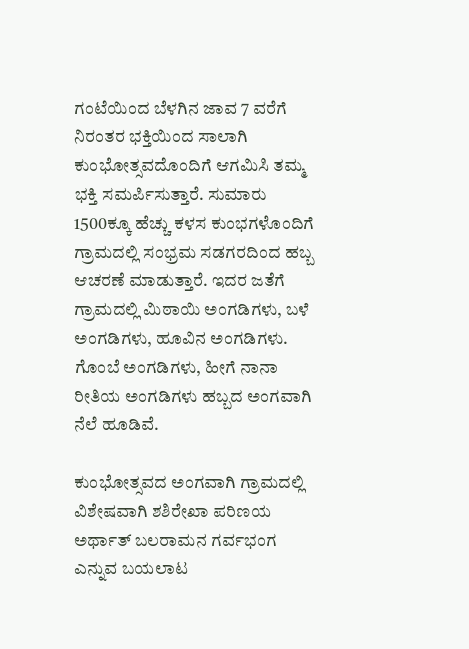ಗಂಟೆಯಿಂದ ಬೆಳಗಿನ ಜಾವ 7 ವರೆಗೆ ನಿರಂತರ ಭಕ್ತಿಯಿಂದ ಸಾಲಾಗಿ ಕುಂಭೋತ್ಸವದೊಂದಿಗೆ ಆಗಮಿಸಿ ತಮ್ಮ ಭಕ್ತಿ ಸಮರ್ಪಿಸುತ್ತಾರೆ. ಸುಮಾರು 1500ಕ್ಕೂ ಹೆಚ್ಚು ಕಳಸ ಕುಂಭಗಳೊಂದಿಗೆ ಗ್ರಾಮದಲ್ಲಿ ಸಂಭ್ರಮ ಸಡಗರದಿಂದ ಹಬ್ಬ ಆಚರಣೆ ಮಾಡುತ್ತಾರೆ. ಇದರ ಜತೆಗೆ ಗ್ರಾಮದಲ್ಲಿ ಮಿಠಾಯಿ ಅಂಗಡಿಗಳು, ಬಳೆ ಅಂಗಡಿಗಳು, ಹೂವಿನ ಅಂಗಡಿಗಳು. ಗೊಂಬೆ ಅಂಗಡಿಗಳು, ಹೀಗೆ ನಾನಾ ರೀತಿಯ ಅಂಗಡಿಗಳು ಹಬ್ಬದ ಅಂಗವಾಗಿ ನೆಲೆ ಹೂಡಿವೆ.

ಕುಂಭೋತ್ಸವದ ಅಂಗವಾಗಿ ಗ್ರಾಮದಲ್ಲಿ ವಿಶೇಷವಾಗಿ ಶಶಿರೇಖಾ ಪರಿಣಯ ಅರ್ಥಾತ್‌ ಬಲರಾಮನ ಗರ್ವಭಂಗ ಎನ್ನುವ ಬಯಲಾಟ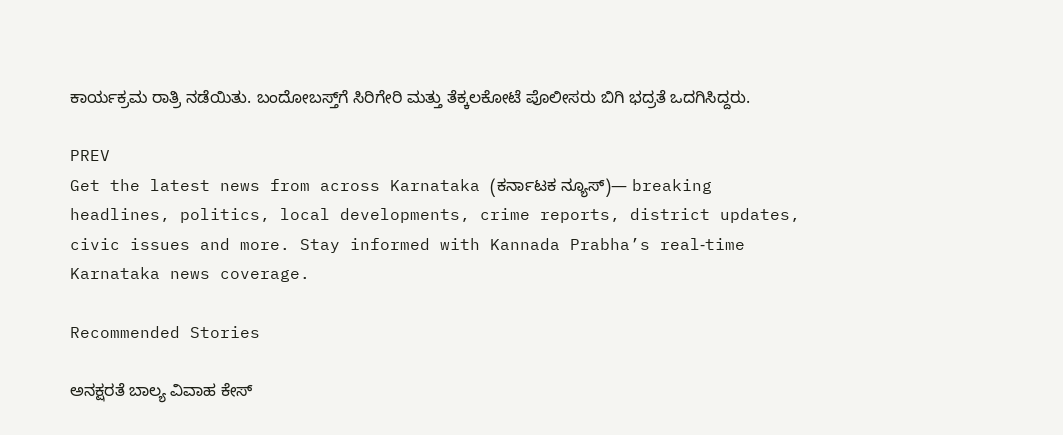ಕಾರ್ಯಕ್ರಮ ರಾತ್ರಿ ನಡೆಯಿತು. ಬಂದೋಬಸ್ತ್‌ಗೆ ಸಿರಿಗೇರಿ ಮತ್ತು ತೆಕ್ಕಲಕೋಟೆ ಪೊಲೀಸರು ಬಿಗಿ ಭದ್ರತೆ ಒದಗಿಸಿದ್ದರು.

PREV
Get the latest news from across Karnataka (ಕರ್ನಾಟಕ ನ್ಯೂಸ್)— breaking headlines, politics, local developments, crime reports, district updates, civic issues and more. Stay informed with Kannada Prabha’s real‑time Karnataka news coverage.

Recommended Stories

ಅನಕ್ಷರತೆ ಬಾಲ್ಯ ವಿವಾಹ ಕೇಸ್‌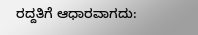ರದ್ದತಿಗೆ ಆಧಾರವಾಗದು: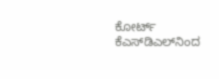ಕೋರ್ಟ್‌
ಕೆಎಸ್‌ಡಿಎಲ್‌ನಿಂದ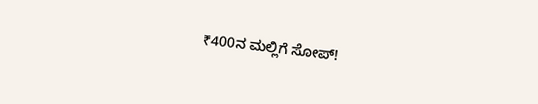₹400ನ ಮಲ್ಲಿಗೆ ಸೋಪ್‌!